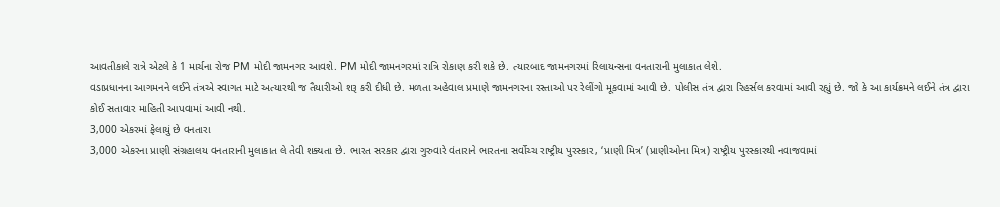આવતીકાલે રાત્રે એટલે કે 1 માર્ચના રોજ PM મોદી જામનગર આવશે. PM મોદી જામનગરમાં રાત્રિ રોકાણ કરી શકે છે. ત્યારબાદ જામનગરમાં રિલાયન્સના વનતારાની મુલાકાત લેશે.
વડાપ્રધાનના આગમનને લઈને તંત્રએ સ્વાગત માટે અત્યારથી જ તૈયારીઓ શરૂ કરી દીધી છે. મળતા અહેવાલ પ્રમાણે જામનગરના રસ્તાઓ પર રેલીંગો મૂકવામાં આવી છે. પોલીસ તંત્ર દ્વારા રિહર્સલ કરવામાં આવી રહ્યું છે. જો કે આ કાર્યક્રમને લઈને તંત્ર દ્વારા કોઈ સતાવાર માહિતી આપવામાં આવી નથી.
3,000 એકરમાં ફેલાયું છે વનતારા
3,000 એકરના પ્રાણી સંગ્રહાલય વનતારાની મુલાકાત લે તેવી શક્યતા છે. ભારત સરકાર દ્વારા ગુરુવારે વંતારાને ભારતના સર્વોચ્ચ રાષ્ટ્રીય પુરસ્કાર, ‘પ્રાણી મિત્ર’ (પ્રાણીઓના મિત્ર) રાષ્ટ્રીય પુરસ્કારથી નવાજવામાં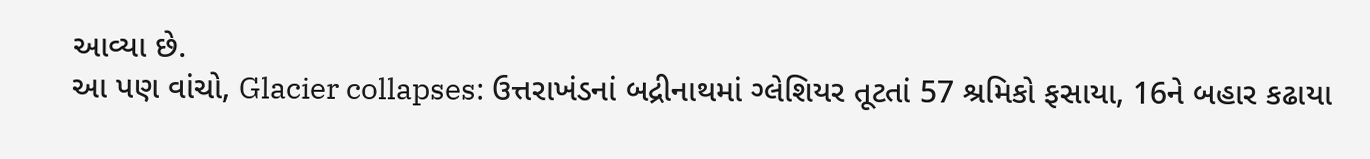આવ્યા છે.
આ પણ વાંચો, Glacier collapses: ઉત્તરાખંડનાં બદ્રીનાથમાં ગ્લેશિયર તૂટતાં 57 શ્રમિકો ફસાયા, 16ને બહાર કઢાયા